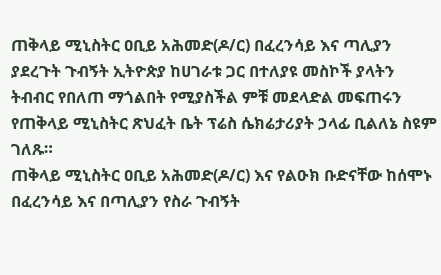ጠቅላይ ሚኒስትር ዐቢይ አሕመድ(ዶ/ር) በፈረንሳይ እና ጣሊያን ያደረጉት ጉብኝት ኢትዮጵያ ከሀገራቱ ጋር በተለያዩ መስኮች ያላትን ትብብር የበለጠ ማጎልበት የሚያስችል ምቹ መደላድል መፍጠሩን የጠቅላይ ሚኒስትር ጽህፈት ቤት ፕሬስ ሴክሬታሪያት ኃላፊ ቢልለኔ ስዩም ገለጹ።
ጠቅላይ ሚኒስትር ዐቢይ አሕመድ(ዶ/ር) እና የልዑክ ቡድናቸው ከሰሞኑ በፈረንሳይ እና በጣሊያን የስራ ጉብኝት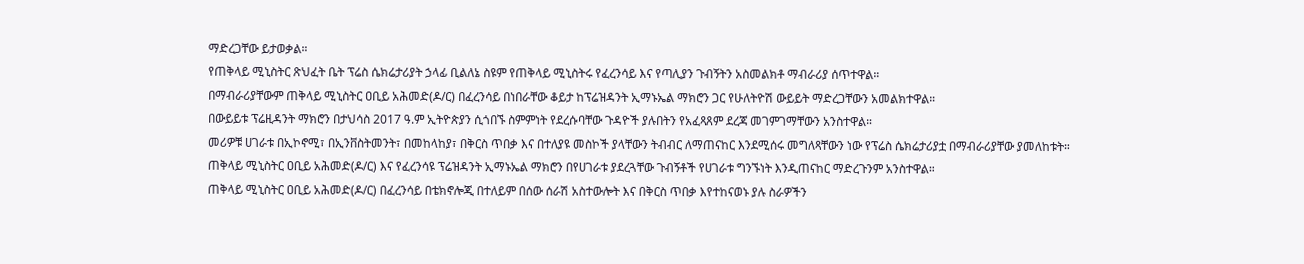ማድረጋቸው ይታወቃል።
የጠቅላይ ሚኒስትር ጽህፈት ቤት ፕሬስ ሴክሬታሪያት ኃላፊ ቢልለኔ ስዩም የጠቅላይ ሚኒስትሩ የፈረንሳይ እና የጣሊያን ጉብኝትን አስመልክቶ ማብራሪያ ሰጥተዋል።
በማብራሪያቸውም ጠቅላይ ሚኒስትር ዐቢይ አሕመድ(ዶ/ር) በፈረንሳይ በነበራቸው ቆይታ ከፕሬዝዳንት ኢማኑኤል ማክሮን ጋር የሁለትዮሽ ውይይት ማድረጋቸውን አመልክተዋል።
በውይይቱ ፕሬዚዳንት ማክሮን በታህሳስ 2017 ዓ.ም ኢትዮጵያን ሲጎበኙ ስምምነት የደረሱባቸው ጉዳዮች ያሉበትን የአፈጻጸም ደረጃ መገምገማቸውን አንስተዋል።
መሪዎቹ ሀገራቱ በኢኮኖሚ፣ በኢንቨስትመንት፣ በመከላከያ፣ በቅርስ ጥበቃ እና በተለያዩ መስኮች ያላቸውን ትብብር ለማጠናከር እንደሚሰሩ መግለጻቸውን ነው የፕሬስ ሴክሬታሪያቷ በማብራሪያቸው ያመለከቱት።
ጠቅላይ ሚኒስትር ዐቢይ አሕመድ(ዶ/ር) እና የፈረንሳዩ ፕሬዝዳንት ኢማኑኤል ማክሮን በየሀገራቱ ያደረጓቸው ጉብኝቶች የሀገራቱ ግንኙነት እንዲጠናከር ማድረጉንም አንስተዋል።
ጠቅላይ ሚኒስትር ዐቢይ አሕመድ(ዶ/ር) በፈረንሳይ በቴክኖሎጂ በተለይም በሰው ሰራሽ አስተውሎት እና በቅርስ ጥበቃ እየተከናወኑ ያሉ ስራዎችን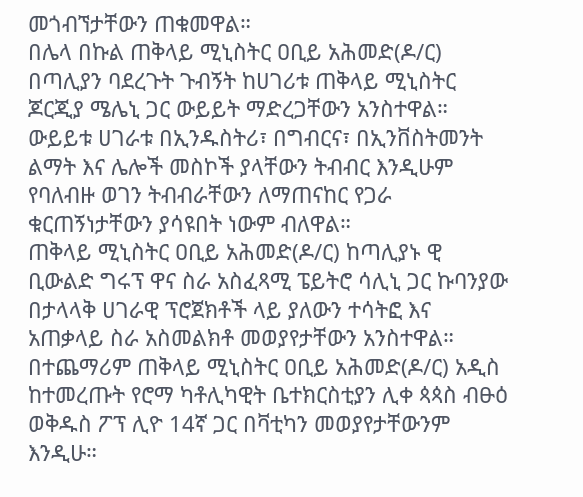መጎብኘታቸውን ጠቁመዋል።
በሌላ በኩል ጠቅላይ ሚኒስትር ዐቢይ አሕመድ(ዶ/ር) በጣሊያን ባደረጉት ጉብኝት ከሀገሪቱ ጠቅላይ ሚኒስትር ጆርጂያ ሜሌኒ ጋር ውይይት ማድረጋቸውን አንስተዋል።
ውይይቱ ሀገራቱ በኢንዱስትሪ፣ በግብርና፣ በኢንቨስትመንት ልማት እና ሌሎች መስኮች ያላቸውን ትብብር እንዲሁም የባለብዙ ወገን ትብብራቸውን ለማጠናከር የጋራ ቁርጠኝነታቸውን ያሳዩበት ነውም ብለዋል።
ጠቅላይ ሚኒስትር ዐቢይ አሕመድ(ዶ/ር) ከጣሊያኑ ዊ ቢውልድ ግሩፕ ዋና ስራ አስፈጻሚ ፔይትሮ ሳሊኒ ጋር ኩባንያው በታላላቅ ሀገራዊ ፕሮጀክቶች ላይ ያለውን ተሳትፎ እና አጠቃላይ ስራ አስመልክቶ መወያየታቸውን አንስተዋል።
በተጨማሪም ጠቅላይ ሚኒስትር ዐቢይ አሕመድ(ዶ/ር) አዲስ ከተመረጡት የሮማ ካቶሊካዊት ቤተክርስቲያን ሊቀ ጳጳስ ብፁዕ ወቅዱስ ፖፕ ሊዮ 14ኛ ጋር በቫቲካን መወያየታቸውንም እንዲሁ።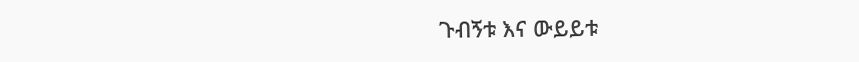ጉብኝቱ እና ውይይቱ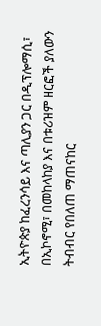ኢትዮጵያ ከፈረንሳይ እና ጣሊያን ጋር በዲፕሎማሲ፣ በኢኮኖሚ፣ በመከላከያ እና በቱሪዝም ዘርፎች ያለውን ትብብር የበለጠ ማጠናከር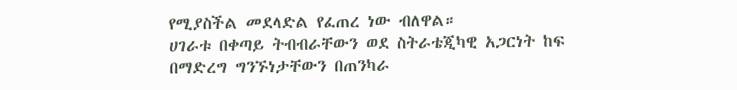የሚያስችል መደላድል የፈጠረ ነው ብለዋል።
ሀገራቱ በቀጣይ ትብብራቸውን ወደ ስትራቴጂካዊ አጋርነት ከፍ በማድረግ ግንኙነታቸውን በጠንካራ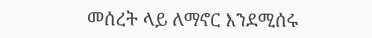መሰረት ላይ ለማኖር እንደሚሰሩ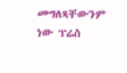መግለጻቸውንም ነው ፕሬስ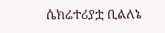ሴክሬተሪያቷ ቢልለኔ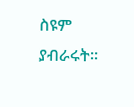ስዩም ያብራሩት።